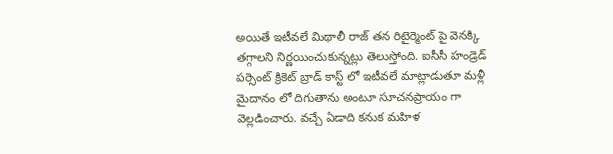అయితే ఇటీవలే మిథాలీ రాజ్ తన రిటైర్మెంట్ పై వెనక్కి తగ్గాలని నిర్ణయించుకున్నట్లు తెలుస్తోంది. ఐసీసీ హండ్రెడ్ పర్సెంట్ క్రికెట్ బ్రాడ్ కాస్ట్ లో ఇటీవలే మాట్లాడుతూ మళ్లీ మైదానం లో దిగుతాను అంటూ సూచనప్రాయం గా వెల్లడించారు. వచ్చే ఏడాది కనుక మహిళ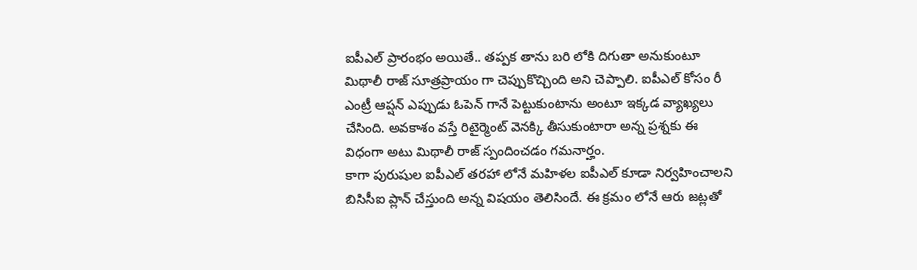ఐపీఎల్ ప్రారంభం అయితే.. తప్పక తాను బరి లోకి దిగుతా అనుకుంటూ మిథాలీ రాజ్ సూత్రప్రాయం గా చెప్పుకొచ్చింది అని చెప్పాలి. ఐపీఎల్ కోసం రీ ఎంట్రీ ఆప్షన్ ఎప్పుడు ఓపెన్ గానే పెట్టుకుంటాను అంటూ ఇక్కడ వ్యాఖ్యలు చేసింది. అవకాశం వస్తే రిటైర్మెంట్ వెనక్కి తీసుకుంటారా అన్న ప్రశ్నకు ఈ విధంగా అటు మిథాలీ రాజ్ స్పందించడం గమనార్హం.
కాగా పురుషుల ఐపీఎల్ తరహా లోనే మహిళల ఐపీఎల్ కూడా నిర్వహించాలని బిసిసీఐ ప్లాన్ చేస్తుంది అన్న విషయం తెలిసిందే. ఈ క్రమం లోనే ఆరు జట్లతో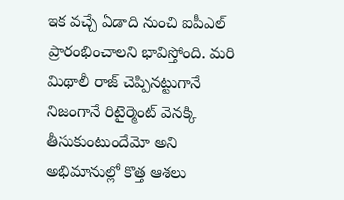ఇక వచ్చే ఏడాది నుంచి ఐపీఎల్ ప్రారంభించాలని భావిస్తోంది. మరి మిథాలీ రాజ్ చెప్పినట్టుగానే నిజంగానే రిటైర్మెంట్ వెనక్కి తీసుకుంటుందేమో అని అభిమానుల్లో కొత్త ఆశలు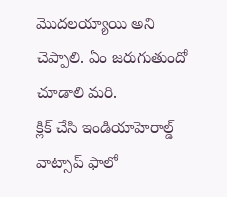మొదలయ్యాయి అని చెప్పాలి. ఏం జరుగుతుందో చూడాలి మరి.
క్లిక్ చేసి ఇండియాహెరాల్డ్ వాట్సాప్ ఫాలో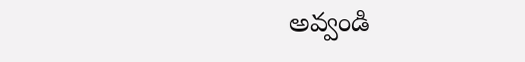అవ్వండి